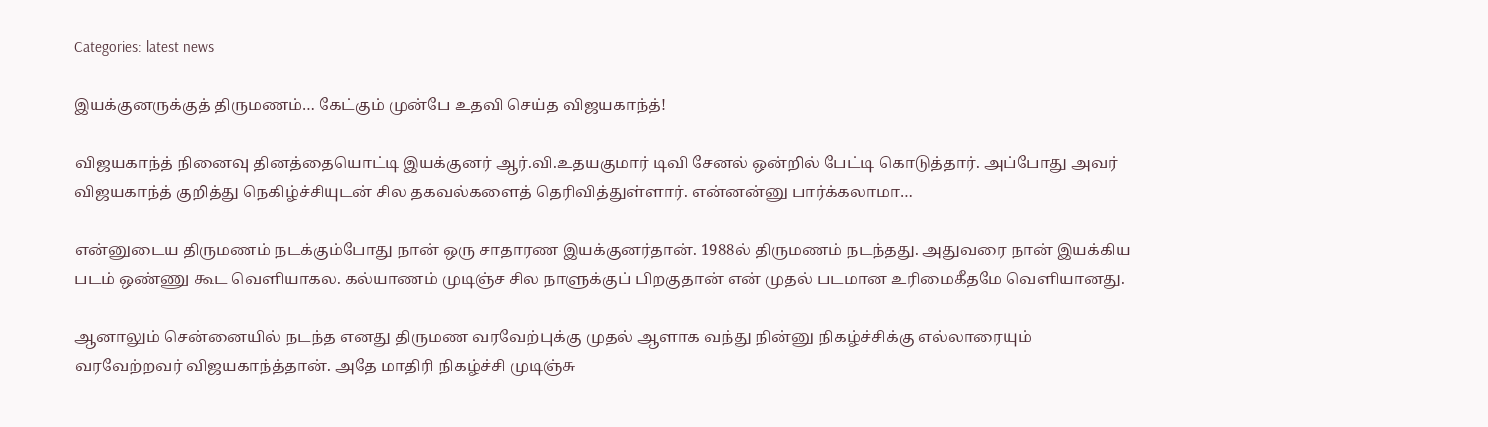Categories: latest news

இயக்குனருக்குத் திருமணம்… கேட்கும் முன்பே உதவி செய்த விஜயகாந்த்!

விஜயகாந்த் நினைவு தினத்தையொட்டி இயக்குனர் ஆர்.வி.உதயகுமார் டிவி சேனல் ஒன்றில் பேட்டி கொடுத்தார். அப்போது அவர் விஜயகாந்த் குறித்து நெகிழ்ச்சியுடன் சில தகவல்களைத் தெரிவித்துள்ளார். என்னன்னு பார்க்கலாமா…

என்னுடைய திருமணம் நடக்கும்போது நான் ஒரு சாதாரண இயக்குனர்தான். 1988ல் திருமணம் நடந்தது. அதுவரை நான் இயக்கிய படம் ஒண்ணு கூட வெளியாகல. கல்யாணம் முடிஞ்ச சில நாளுக்குப் பிறகுதான் என் முதல் படமான உரிமைகீதமே வெளியானது.

ஆனாலும் சென்னையில் நடந்த எனது திருமண வரவேற்புக்கு முதல் ஆளாக வந்து நின்னு நிகழ்ச்சிக்கு எல்லாரையும் வரவேற்றவர் விஜயகாந்த்தான். அதே மாதிரி நிகழ்ச்சி முடிஞ்சு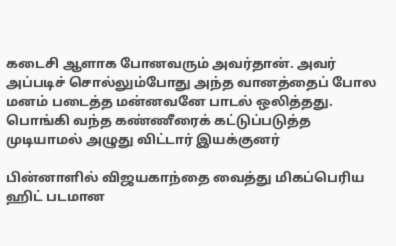கடைசி ஆளாக போனவரும் அவர்தான். அவர் அப்படிச் சொல்லும்போது அந்த வானத்தைப் போல மனம் படைத்த மன்னவனே பாடல் ஒலித்தது. பொங்கி வந்த கண்ணீரைக் கட்டுப்படுத்த முடியாமல் அழுது விட்டார் இயக்குனர்

பின்னாளில் விஜயகாந்தை வைத்து மிகப்பெரிய ஹிட் படமான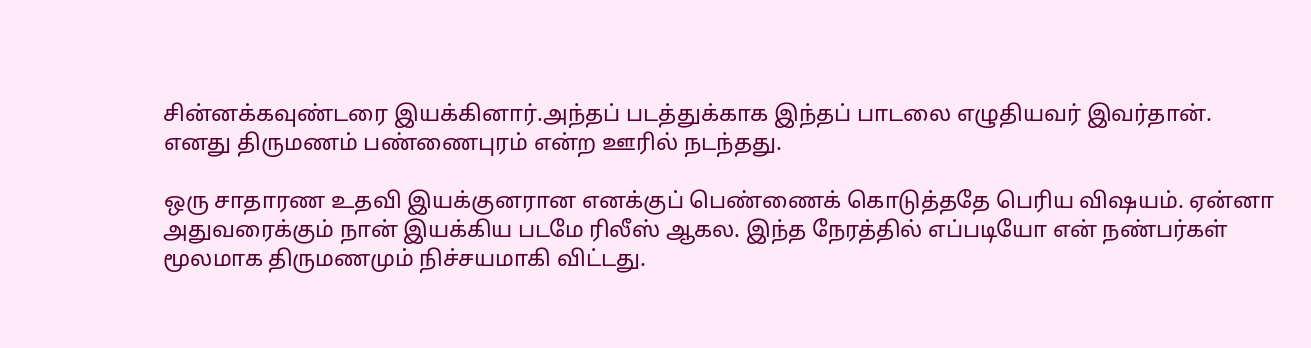சின்னக்கவுண்டரை இயக்கினார்.அந்தப் படத்துக்காக இந்தப் பாடலை எழுதியவர் இவர்தான். எனது திருமணம் பண்ணைபுரம் என்ற ஊரில் நடந்தது.

ஒரு சாதாரண உதவி இயக்குனரான எனக்குப் பெண்ணைக் கொடுத்ததே பெரிய விஷயம். ஏன்னா அதுவரைக்கும் நான் இயக்கிய படமே ரிலீஸ் ஆகல. இந்த நேரத்தில் எப்படியோ என் நண்பர்கள் மூலமாக திருமணமும் நிச்சயமாகி விட்டது.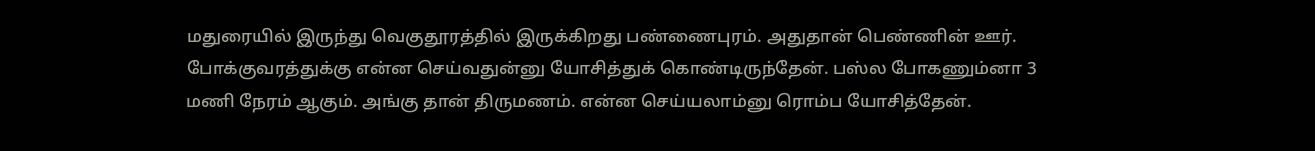மதுரையில் இருந்து வெகுதூரத்தில் இருக்கிறது பண்ணைபுரம். அதுதான் பெண்ணின் ஊர். போக்குவரத்துக்கு என்ன செய்வதுன்னு யோசித்துக் கொண்டிருந்தேன். பஸ்ல போகணும்னா 3 மணி நேரம் ஆகும். அங்கு தான் திருமணம். என்ன செய்யலாம்னு ரொம்ப யோசித்தேன்.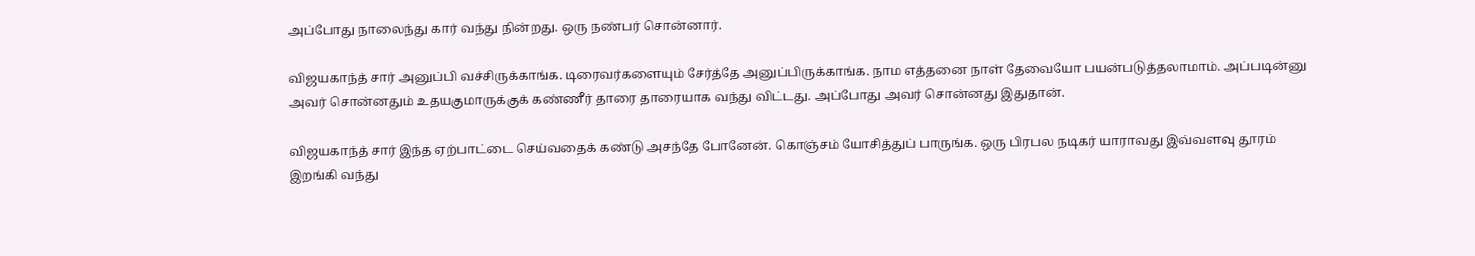அப்போது நாலைந்து கார் வந்து நின்றது. ஒரு நண்பர் சொன்னார்.

விஜயகாந்த் சார் அனுப்பி வச்சிருக்காங்க. டிரைவர்களையும் சேர்த்தே அனுப்பிருக்காங்க. நாம எத்தனை நாள் தேவையோ பயன்படுத்தலாமாம். அப்படின்னு அவர் சொன்னதும் உதயகுமாருக்குக் கண்ணீர் தாரை தாரையாக வந்து விட்டது. அப்போது அவர் சொன்னது இதுதான்.

விஜயகாந்த் சார் இந்த ஏற்பாட்டை செய்வதைக் கண்டு அசந்தே போனேன். கொஞ்சம் யோசித்துப் பாருங்க. ஒரு பிரபல நடிகர் யாராவது இவ்வளவு தூரம் இறங்கி வந்து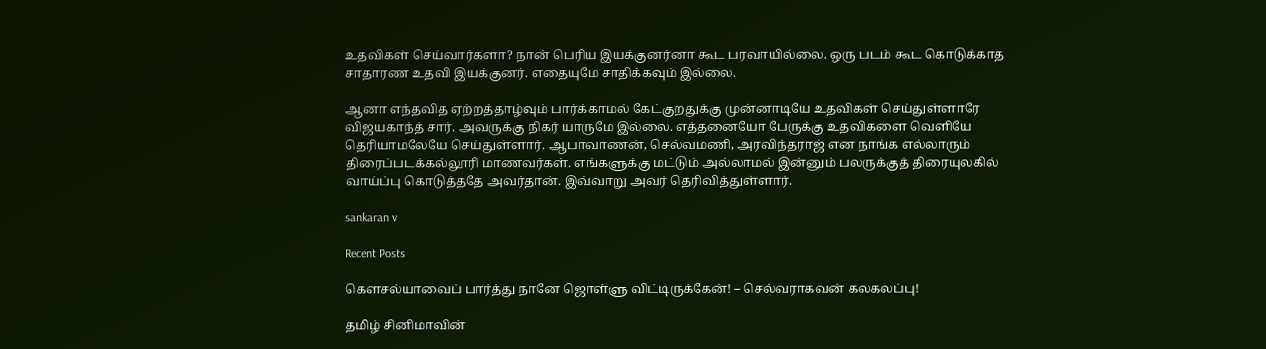உதவிகள் செய்வார்களா? நான் பெரிய இயக்குனர்னா கூட பரவாயில்லை. ஒரு படம் கூட கொடுக்காத சாதாரண உதவி இயக்குனர். எதையுமே சாதிக்கவும் இல்லை.

ஆனா எந்தவித ஏற்றத்தாழ்வும் பார்க்காமல் கேட்குறதுக்கு முன்னாடியே உதவிகள் செய்துள்ளாரே விஜயகாந்த் சார். அவருக்கு நிகர் யாருமே இல்லை. எத்தனையோ பேருக்கு உதவிகளை வெளியே தெரியாமலேயே செய்துள்ளார். ஆபாவாணன், செல்வமணி, அரவிந்தராஜ் என நாங்க எல்லாரும் திரைப்படக்கல்லூரி மாணவர்கள். எங்களுக்கு மட்டும் அல்லாமல் இன்னும் பலருக்குத் திரையுலகில் வாய்ப்பு கொடுத்ததே அவர்தான். இவ்வாறு அவர் தெரிவித்துள்ளார்.

sankaran v

Recent Posts

கௌசல்யாவைப் பார்த்து நானே ஜொள்ளு விட்டிருக்கேன்! – செல்வராகவன் கலகலப்பு!

தமிழ் சினிமாவின்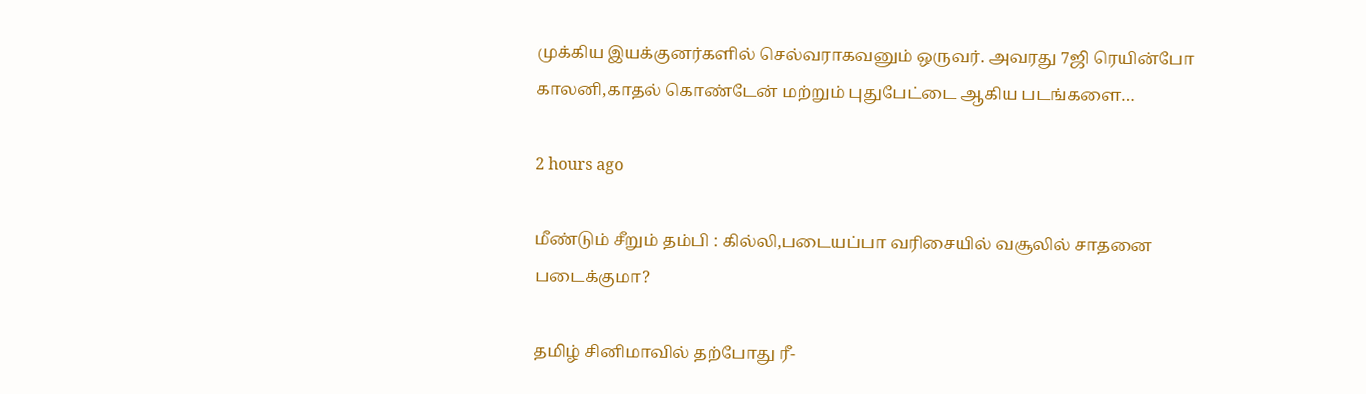முக்கிய இயக்குனர்களில் செல்வராகவனும் ஒருவர். அவரது 7ஜி ரெயின்போ காலனி,காதல் கொண்டேன் மற்றும் புதுபேட்டை ஆகிய படங்களை…

2 hours ago

மீண்டும் சீறும் தம்பி : கில்லி,படையப்பா வரிசையில் வசூலில் சாதனை படைக்குமா?

தமிழ் சினிமாவில் தற்போது ரீ-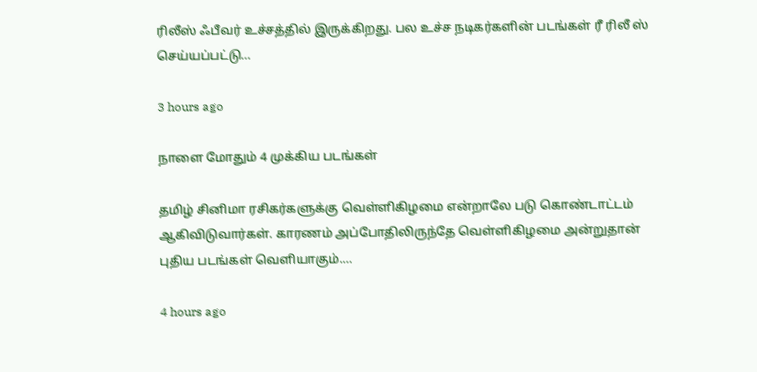ரிலீஸ் ஃபீவர் உச்சத்தில் இருக்கிறது. பல உச்ச நடிகர்களின் படங்கள் ரீ ரிலீ ஸ் செய்யப்பட்டு…

3 hours ago

நாளை மோதும் 4 முக்கிய படங்கள்

தமிழ் சினிமா ரசிகர்களுக்கு வெள்ளிகிழமை என்றாலே படு கொண்டாட்டம் ஆகிவிடுவார்கள். காரணம் அப்போதிலிருந்தே வெள்ளிகிழமை அன்றுதான் புதிய படங்கள் வெளியாகும்.…

4 hours ago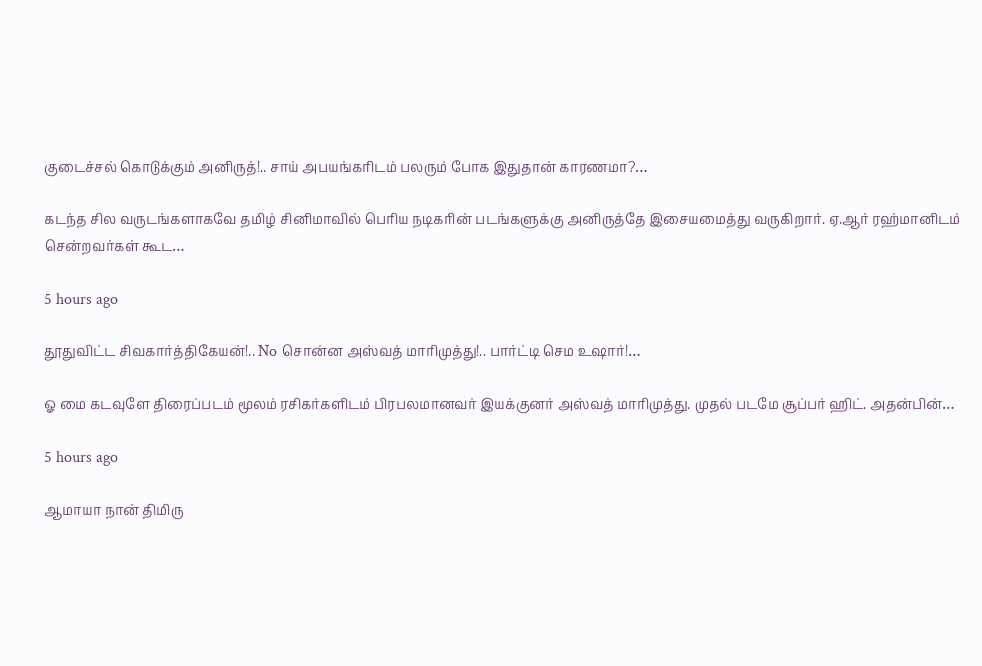குடைச்சல் கொடுக்கும் அனிருத்!.. சாய் அபயங்கரிடம் பலரும் போக இதுதான் காரணமா?…

கடந்த சில வருடங்களாகவே தமிழ் சினிமாவில் பெரிய நடிகரின் படங்களுக்கு அனிருத்தே இசையமைத்து வருகிறார். ஏ.ஆர் ரஹ்மானிடம் சென்றவர்கள் கூட…

5 hours ago

தூதுவிட்ட சிவகார்த்திகேயன்!.. No சொன்ன அஸ்வத் மாரிமுத்து!.. பார்ட்டி செம உஷார்!…

ஓ மை கடவுளே திரைப்படம் மூலம் ரசிகர்களிடம் பிரபலமானவர் இயக்குனர் அஸ்வத் மாரிமுத்து. முதல் படமே சூப்பர் ஹிட். அதன்பின்…

5 hours ago

ஆமாயா நான் திமிரு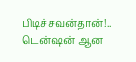பிடிச்சவன்தான்!.. டென்ஷன் ஆன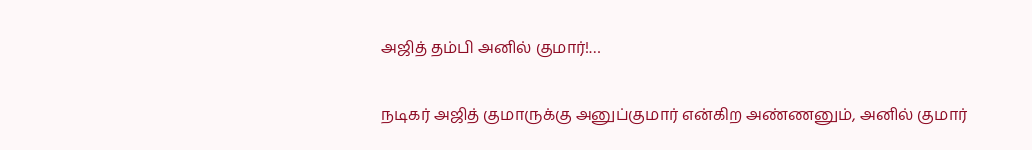அஜித் தம்பி அனில் குமார்!…

நடிகர் அஜித் குமாருக்கு அனுப்குமார் என்கிற அண்ணனும், அனில் குமார்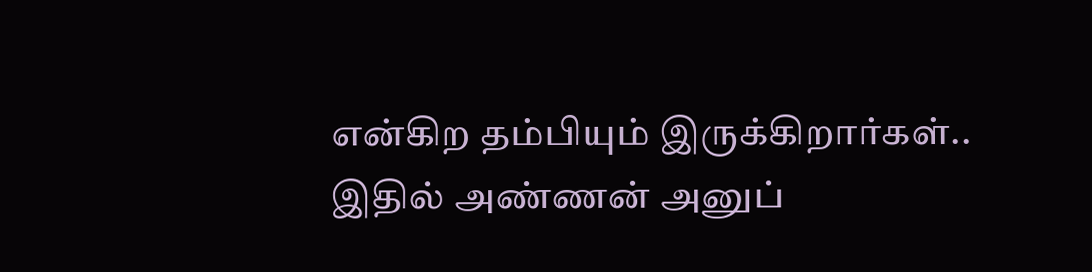என்கிற தம்பியும் இருக்கிறார்கள்.. இதில் அண்ணன் அனுப்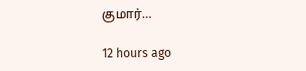குமார்…

12 hours ago